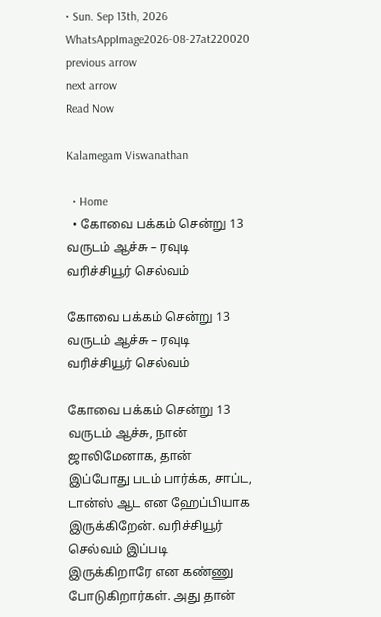• Sun. Sep 13th, 2026
WhatsAppImage2026-08-27at220020
previous arrow
next arrow
Read Now

Kalamegam Viswanathan

  • Home
  • கோவை பக்கம் சென்று 13 வருடம் ஆச்சு – ரவுடி வரிச்சியூர் செல்வம்

கோவை பக்கம் சென்று 13 வருடம் ஆச்சு – ரவுடி வரிச்சியூர் செல்வம்

கோவை பக்கம் சென்று 13 வருடம் ஆச்சு, நான் ஜாலிமேனாக, தான் இப்போது படம் பார்க்க, சாப்ட, டான்ஸ் ஆட என ஹேப்பியாக இருக்கிறேன். வரிச்சியூர் செல்வம் இப்படி இருக்கிறாரே என கண்ணு போடுகிறார்கள். அது தான்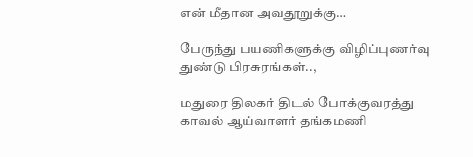என் மீதான அவதூறுக்கு…

பேருந்து பயணிகளுக்கு விழிப்புணர்வு துண்டு பிரசுரங்கள்..,

மதுரை திலகர் திடல் போக்குவரத்து காவல் ஆய்வாளர் தங்கமணி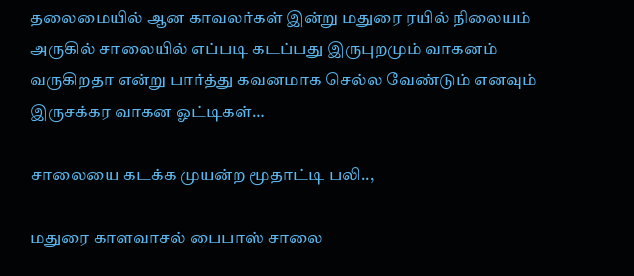தலைமையில் ஆன காவலர்கள் இன்று மதுரை ரயில் நிலையம் அருகில் சாலையில் எப்படி கடப்பது இருபுறமும் வாகனம் வருகிறதா என்று பார்த்து கவனமாக செல்ல வேண்டும் எனவும் இருசக்கர வாகன ஓட்டிகள்…

சாலையை கடக்க முயன்ற மூதாட்டி பலி..,

மதுரை காளவாசல் பைபாஸ் சாலை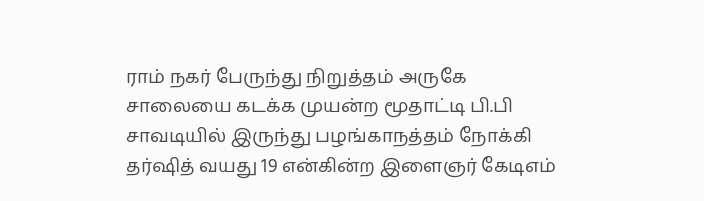ராம் நகர் பேருந்து நிறுத்தம் அருகே சாலையை கடக்க முயன்ற மூதாட்டி பி.பி சாவடியில் இருந்து பழங்காநத்தம் நோக்கி தர்ஷித் வயது 19 என்கின்ற இளைஞர் கேடிஎம்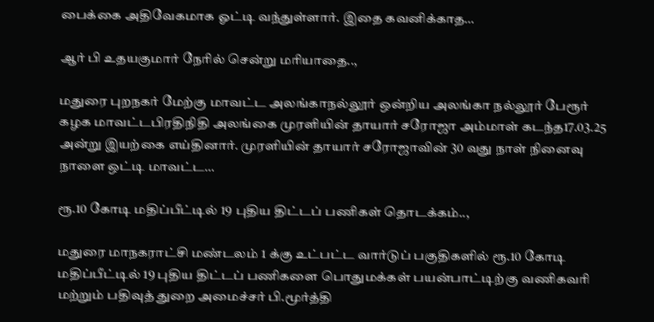பைக்கை அதிவேகமாக ஓட்டி வந்துள்ளார். இதை கவனிக்காத…

ஆர் பி உதயகுமார் நேரில் சென்று மரியாதை..,

மதுரை புறநகர் மேற்கு மாவட்ட அலங்காநல்லூர் ஒன்றிய அலங்கா நல்லூர் பேரூர் கழக மாவட்டபிரதிநிதி அலங்கை முரளியின் தாயார் சரோஜா அம்மாள் கடந்த17.03.25 அன்று இயற்கை எய்தினார். முரளியின் தாயார் சரோஜாவின் 30 வது நாள் நினைவு நாளை ஒட்டி மாவட்ட…

ரூ.10 கோடி மதிப்பீட்டில் 19 புதிய திட்டப் பணிகள் தொடக்கம்..,

மதுரை மாநகராட்சி மண்டலம் 1 க்கு உட்பட்ட வார்டுப் பகுதிகளில் ரூ.10 கோடி மதிப்பீட்டில் 19 புதிய திட்டப் பணிகளை பொதுமக்கள் பயன்பாட்டிற்கு வணிகவரி மற்றும் பதிவுத் துறை அமைச்சர் பி.மூர்த்தி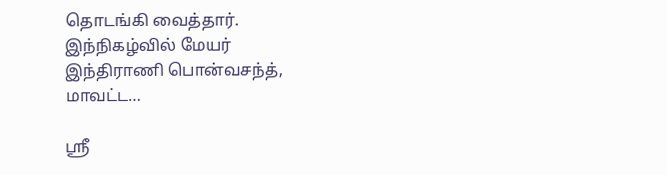தொடங்கி வைத்தார். இந்நிகழ்வில் மேயர் இந்திராணி பொன்வசந்த், மாவட்ட…

ஸ்ரீ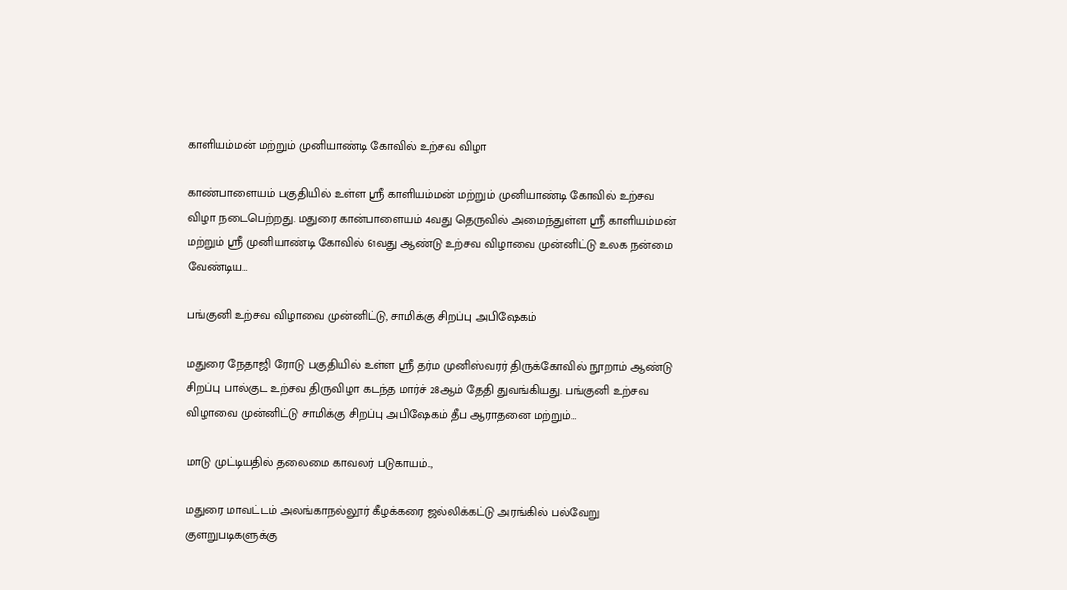காளியம்மன் மற்றும் முனியாண்டி கோவில் உற்சவ விழா

காண்பாளையம் பகுதியில் உள்ள ஸ்ரீ காளியம்மன் மற்றும் முனியாண்டி கோவில் உற்சவ விழா நடைபெற்றது. மதுரை கான்பாளையம் 4வது தெருவில் அமைந்துள்ள ஸ்ரீ காளியம்மன் மற்றும் ஸ்ரீ முனியாண்டி கோவில் 61வது ஆண்டு உற்சவ விழாவை முன்னிட்டு உலக நன்மை வேண்டிய…

பங்குனி உற்சவ விழாவை முன்னிட்டு, சாமிக்கு சிறப்பு அபிஷேகம்

மதுரை நேதாஜி ரோடு பகுதியில் உள்ள ஸ்ரீ தர்ம முனிஸ்வரர் திருக்கோவில் நூறாம் ஆண்டு சிறப்பு பால்குட உற்சவ திருவிழா கடந்த மார்ச் 28ஆம் தேதி துவங்கியது. பங்குனி உற்சவ விழாவை முன்னிட்டு சாமிக்கு சிறப்பு அபிஷேகம் தீப ஆராதனை மற்றும்…

மாடு முட்டியதில் தலைமை காவலர் படுகாயம்..,

மதுரை மாவட்டம் அலங்காநல்லூர் கீழக்கரை ஜல்லிக்கட்டு அரங்கில் பல்வேறு குளறுபடிகளுக்கு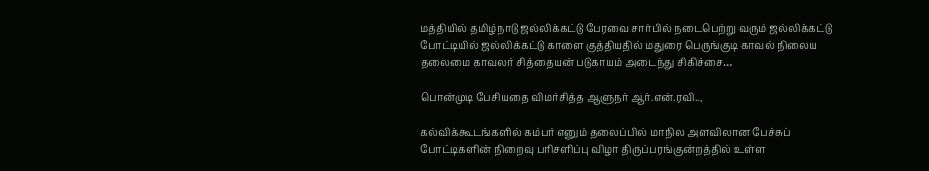மத்தியில் தமிழ்நாடு ஜல்லிக்கட்டு பேரவை சார்பில் நடைபெற்று வரும் ஜல்லிக்கட்டு போட்டியில் ஜல்லிக்கட்டு காளை குத்தியதில் மதுரை பெருங்குடி காவல் நிலைய தலைமை காவலர் சித்தையன் படுகாயம் அடைந்து சிகிச்சை…

பொன்முடி பேசியதை விமர்சித்த ஆளுநர் ஆர்.என்.ரவி..,

கல்விக்கூடங்களில் கம்பர் எனும் தலைப்பில் மாநில அளவிலான பேச்சுப் போட்டிகளின் நிறைவு பரிசளிப்பு விழா திருப்பரங்குன்றத்தில் உள்ள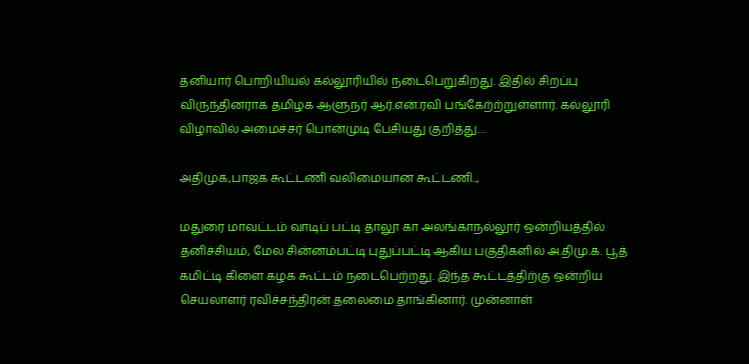தனியார் பொறியியல் கல்லூரியில் நடைபெறுகிறது. இதில் சிறப்பு விருந்தினராக தமிழக ஆளுநர் ஆர்.என்.ரவி பங்கேற்ற்றுள்ளார். கல்லூரி விழாவில் அமைச்சர் பொன்முடி பேசியது குறித்து…

அதிமுக,பாஜக கூட்டணி வலிமையான கூட்டணி..,

மதுரை மாவட்டம் வாடிப் பட்டி தாலூ கா அலங்காநல்லூர் ஒன்றியத்தில் தனிச்சியம், மேல சின்னம்பட்டி புதுப்பட்டி ஆகிய பகுதிகளில் அ.திமு.க. பூத் கமிட்டி கிளை கழக கூட்டம் நடைபெற்றது. இந்த கூட்டத்திற்கு ஒன்றிய செயலாளர் ரவிச்சந்திரன் தலைமை தாங்கினார். முன்னாள்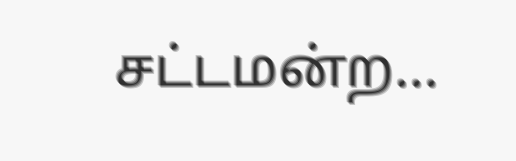சட்டமன்ற…